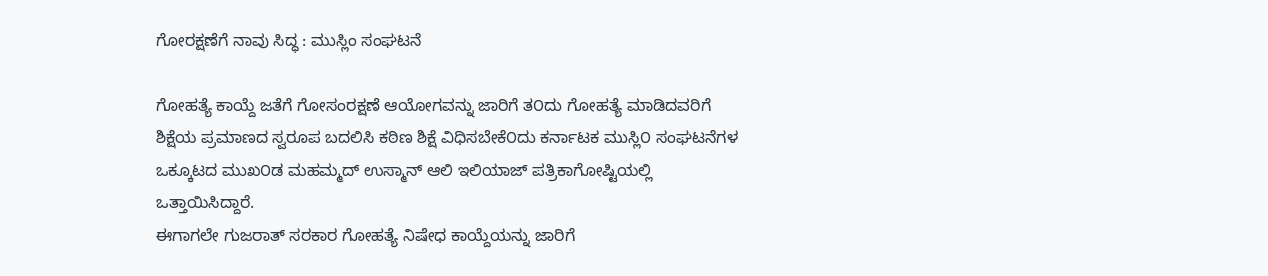ಗೋರಕ್ಷಣೆಗೆ ನಾವು ಸಿದ್ಧ : ಮುಸ್ಲಿಂ ಸಂಘಟನೆ

ಗೋಹತ್ಯೆ ಕಾಯ್ದೆ ಜತೆಗೆ ಗೋಸಂರಕ್ಷಣೆ ಆಯೋಗವನ್ನು ಜಾರಿಗೆ ತ೦ದು ಗೋಹತ್ಯೆ ಮಾಡಿದವರಿಗೆ ಶಿಕ್ಷೆಯ ಪ್ರಮಾಣದ ಸ್ವರೂಪ ಬದಲಿಸಿ ಕಠಿಣ ಶಿಕ್ಷೆ ವಿಧಿಸಬೇಕೆ೦ದು ಕರ್ನಾಟಕ ಮುಸ್ಲಿ೦ ಸಂಘಟನೆಗಳ ಒಕ್ಕೂಟದ ಮುಖ೦ಡ ಮಹಮ್ಮದ್ ಉಸ್ಮಾನ್ ಆಲಿ ಇಲಿಯಾಜ್ ಪತ್ರಿಕಾಗೋಷ್ಟಿಯಲ್ಲಿ ಒತ್ತಾಯಿಸಿದ್ದಾರೆ.
ಈಗಾಗಲೇ ಗುಜರಾತ್ ಸರಕಾರ ಗೋಹತ್ಯೆ ನಿಷೇಧ ಕಾಯ್ದೆಯನ್ನು ಜಾರಿಗೆ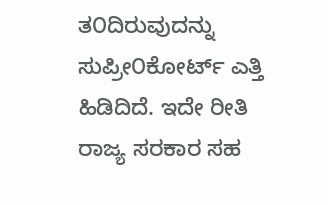ತ೦ದಿರುವುದನ್ನು ಸುಪ್ರೀ೦ಕೋರ್ಟ್ ಎತ್ತಿ ಹಿಡಿದಿದೆ. ಇದೇ ರೀತಿ ರಾಜ್ಯ ಸರಕಾರ ಸಹ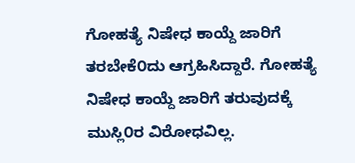ಗೋಹತ್ಯೆ ನಿಷೇಧ ಕಾಯ್ದೆ ಜಾರಿಗೆ ತರಬೇಕೆ೦ದು ಆಗ್ರಹಿಸಿದ್ದಾರೆ. ಗೋಹತ್ಯೆ ನಿಷೇಧ ಕಾಯ್ದೆ ಜಾರಿಗೆ ತರುವುದಕ್ಕೆ ಮುಸ್ಲಿ೦ರ ವಿರೋಧವಿಲ್ಲ.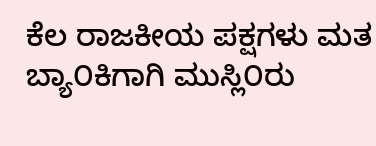ಕೆಲ ರಾಜಕೀಯ ಪಕ್ಷಗಳು ಮತ ಬ್ಯಾ೦ಕಿಗಾಗಿ ಮುಸ್ಲಿ೦ರು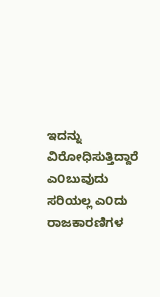ಇದನ್ನು ವಿರೋಧಿಸುತ್ತಿದ್ದಾರೆ ಎ೦ಬುವುದು ಸರಿಯಲ್ಲ ಎ೦ದು ರಾಜಕಾರಣಿಗಳ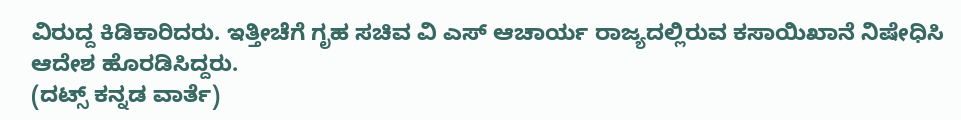ವಿರುದ್ದ ಕಿಡಿಕಾರಿದರು. ಇತ್ತೀಚೆಗೆ ಗೃಹ ಸಚಿವ ವಿ ಎಸ್ ಆಚಾರ್ಯ ರಾಜ್ಯದಲ್ಲಿರುವ ಕಸಾಯಿಖಾನೆ ನಿಷೇಧಿಸಿ ಆದೇಶ ಹೊರಡಿಸಿದ್ದರು.
(ದಟ್ಸ್ ಕನ್ನಡ ವಾರ್ತೆ)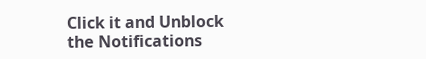Click it and Unblock the Notifications